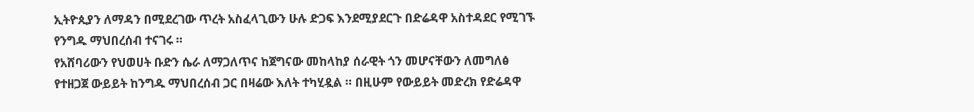ኢትዮጲያን ለማዳን በሚደረገው ጥረት አስፈላጊውን ሁሉ ድጋፍ እንደሚያደርጉ በድሬዳዋ አስተዳደር የሚገኙ የንግዱ ማህበረሰብ ተናገሩ ።
የአሸባሪውን የህወሀት ቡድን ሴራ ለማጋለጥና ከጀግናው መከላከያ ሰራዊት ጎን መሆናቸውን ለመግለፅ የተዘጋጀ ውይይት ከንግዱ ማህበረሰብ ጋር በዛሬው እለት ተካሂዷል ። በዚሁም የውይይት መድረክ የድሬዳዋ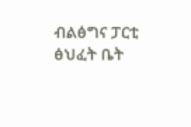ብልፅግና ፓርቲ ፅህፈት ቤት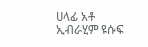ሀላፊ አቶ ኢብራሂም ዩሱፍ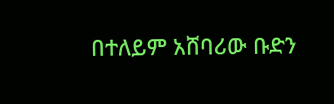በተለይም አሸባሪው ቡድን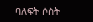ባለፍት ሶስት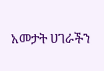አመታት ሀገራችን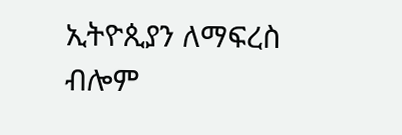ኢትዮጲያን ለማፍረስ ብሎም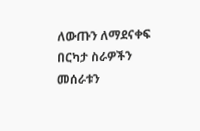ለውጡን ለማደናቀፍ በርካታ ስራዎችን መሰራቱን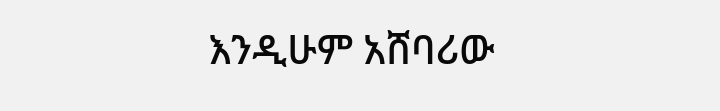እንዲሁም አሸባሪው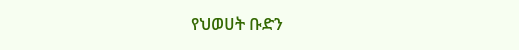የህወሀት ቡድን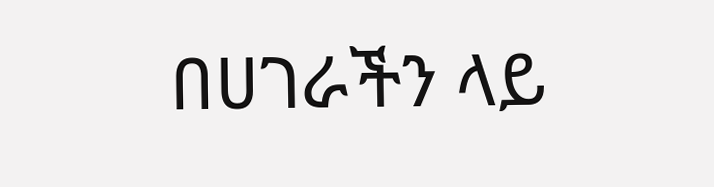በሀገራችን ላይ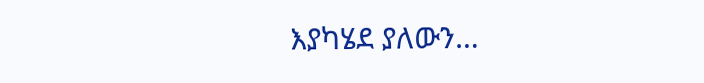እያካሄደ ያለውን…